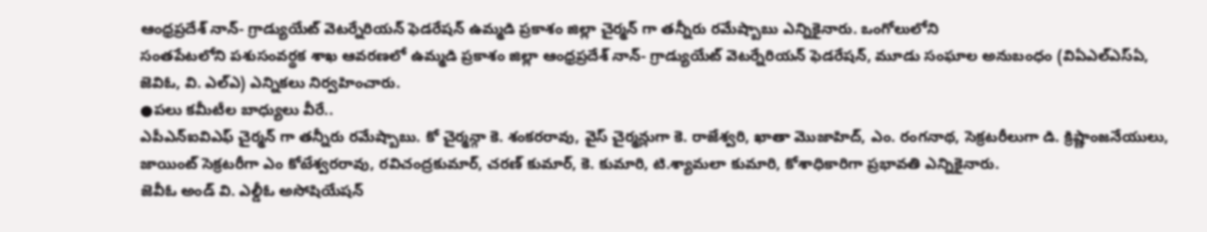ఆంధ్రప్రదేశ్ నాన్- గ్రాడ్యుయేట్ వెటర్నేరియన్ ఫెడరేషన్ ఉమ్మడి ప్రకాశం జిల్లా చైర్మన్ గా తన్నీరు రమేష్బాబు ఎన్నికైనారు. ఒంగోలులోని
సంతపేటలోని పశుసంవర్థక శాఖ ఆవరణలో ఉమ్మడి ప్రకాశం జిల్లా ఆంధ్రప్రదేశ్ నాన్- గ్రాడ్యుయేట్ వెటర్నేరియన్ ఫెడరేషన్, మూడు సంఘాల అనుబంధం (విఏఎల్ఎస్ఏ, జెవిఓ, వి. ఎల్ఎ) ఎన్నికలు నిర్వహించారు.
●పలు కమీటీల బాధ్యులు వీరే..
ఎపీఎన్ఐవిఎఫ్ చైర్మన్ గా తన్నీరు రమేష్బాబు. కో చైర్మన్గా కె. శంకరరావు, వైస్ చైర్మన్లుగా కె. రాజేశ్వరి, ఖాతా మొజాహిద్, ఎం. రంగనాథ, సెక్రటరీలుగా డి. క్రిష్ణాంజనేయులు, జాయింట్ సెక్రటరీగా ఎం కోటేశ్వరరావు, రవిచంద్రకుమార్, చరణ్ కుమార్, కె. కుమారి, టి.శ్యామలా కుమారి, కోశాధికారిగా ప్రభావతి ఎన్నికైనారు.
జెవీఓ అండ్ వి. ఎల్డీఓ అసోషియేషన్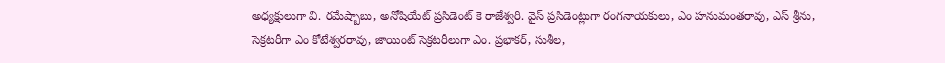అధ్యక్షులుగా వి. రమేష్బాబు, అనోషియేట్ ప్రసిడెంట్ కె రాజేశ్వరి. వైస్ ప్రసిడెంట్లుగా రంగనాయకులు, ఎం హనుమంతరావు, ఎస్ శ్రీను, సెక్రటరీగా ఎం కోటేశ్వరరావు, జాయింట్ సెక్రటరీలుగా ఎం. ప్రభాకర్, సుశీల,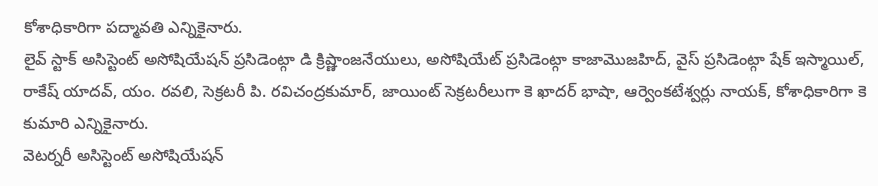కోశాధికారిగా పద్మావతి ఎన్నికైనారు.
లైవ్ స్టాక్ అసిస్టెంట్ అసోషియేషన్ ప్రసిడెంట్గా డి క్రిష్ణాంజనేయులు, అసోషియేట్ ప్రసిడెంట్గా కాజామొజహిద్, వైస్ ప్రసిడెంట్గా షేక్ ఇస్మాయిల్, రాకేష్ యాదవ్, యం. రవలి, సెక్రటరీ పి. రవిచంద్రకుమార్, జాయింట్ సెక్రటరీలుగా కె ఖాదర్ భాషా, ఆర్వెంకటేశ్వర్లు నాయక్, కోశాధికారిగా కె కుమారి ఎన్నికైనారు.
వెటర్నరీ అసిస్టెంట్ అసోషియేషన్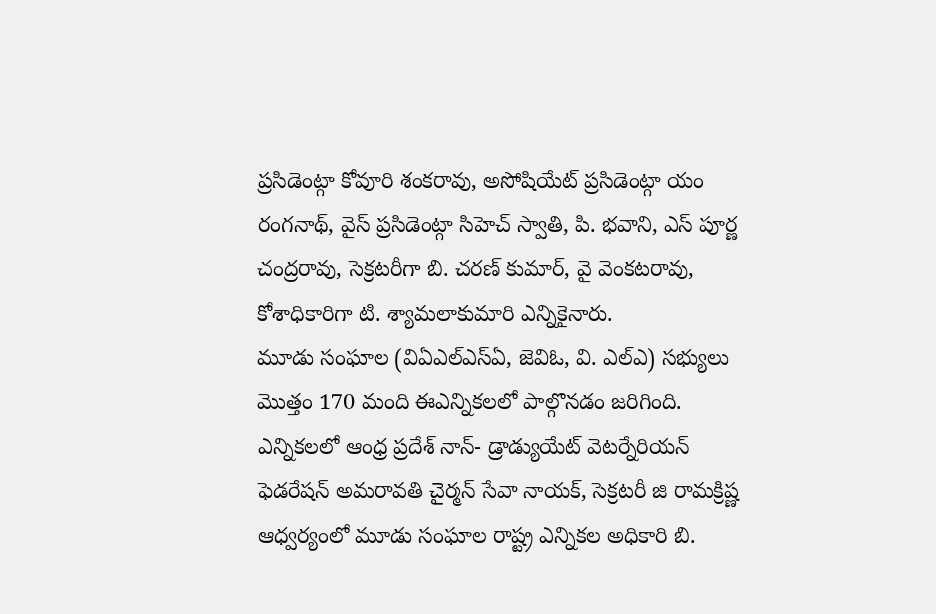ప్రసిడెంట్గా కోవూరి శంకరావు, అసోషియేట్ ప్రసిడెంట్గా యం రంగనాథ్, వైస్ ప్రసిడెంట్గా సిహెచ్ స్వాతి, పి. భవాని, ఎస్ పూర్ణ చంద్రరావు, సెక్రటరీగా బి. చరణ్ కుమార్, వై వెంకటరావు, కోశాధికారిగా టి. శ్యామలాకుమారి ఎన్నికైనారు.
మూడు సంఘాల (విఏఎల్ఎస్ఏ, జెవిఓ, వి. ఎల్ఎ) సభ్యులు మొత్తం 170 మంది ఈఎన్నికలలో పాల్గొనడం జరిగింది. ఎన్నికలలో ఆంధ్ర ప్రదేశ్ నాన్- డ్రాడ్యుయేట్ వెటర్నేరియన్ ఫెడరేషన్ అమరావతి చైర్మన్ సేవా నాయక్, సెక్రటరీ జి రామక్రిష్ణ ఆధ్వర్యంలో మూడు సంఘాల రాష్ట్ర ఎన్నికల అధికారి బి.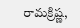రామక్రిష్ణ,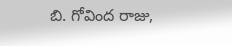బి. గోవింద రాజు,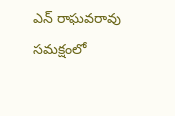ఎన్ రాఘవరావు సమక్షంలో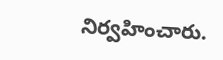నిర్వహించారు.